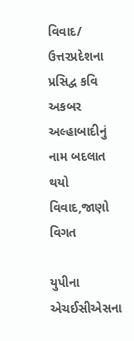વિવાદ/ ઉત્તરપ્રદેશના પ્રસિદ્વ કવિ અકબર અલ્હાબાદીનું નામ બદલાત થયો વિવાદ,જાણો વિગત

યુપીના એચઈસીએસના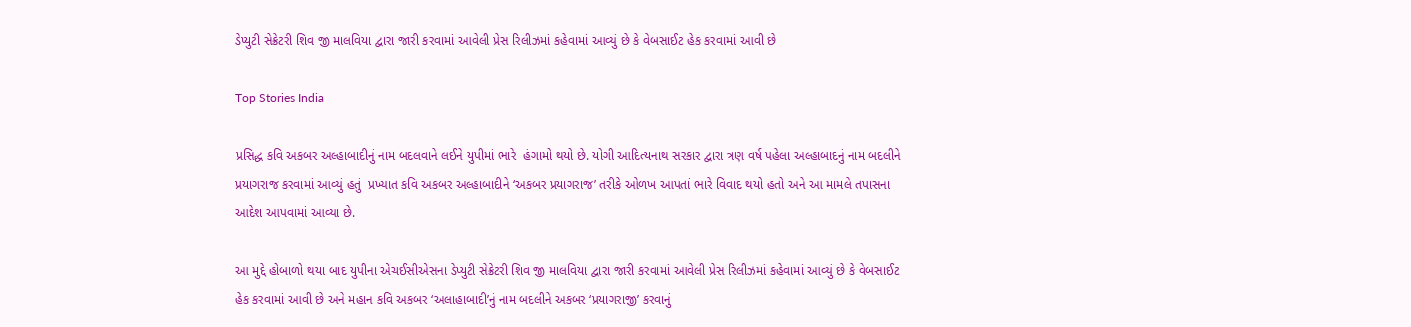ડેપ્યુટી સેક્રેટરી શિવ જી માલવિયા દ્વારા જારી કરવામાં આવેલી પ્રેસ રિલીઝમાં કહેવામાં આવ્યું છે કે વેબસાઈટ હેક કરવામાં આવી છે

Top Stories India

પ્રસિદ્ધ કવિ અકબર અલ્હાબાદીનું નામ બદલવાને લઈને યુપીમાં ભારે  હંગામો થયો છે. યોગી આદિત્યનાથ સરકાર દ્વારા ત્રણ વર્ષ પહેલા અલ્હાબાદનું નામ બદલીને પ્રયાગરાજ કરવામાં આવ્યું હતું  પ્રખ્યાત કવિ અકબર અલ્હાબાદીને ‘અકબર પ્રયાગરાજ’ તરીકે ઓળખ આપતાં ભારે વિવાદ થયો હતો અને આ મામલે તપાસના આદેશ આપવામાં આવ્યા છે.

આ મુદ્દે હોબાળો થયા બાદ યુપીના એચઈસીએસના ડેપ્યુટી સેક્રેટરી શિવ જી માલવિયા દ્વારા જારી કરવામાં આવેલી પ્રેસ રિલીઝમાં કહેવામાં આવ્યું છે કે વેબસાઈટ હેક કરવામાં આવી છે અને મહાન કવિ અકબર ‘અલાહાબાદી’નું નામ બદલીને અકબર ‘પ્રયાગરાજી’ કરવાનું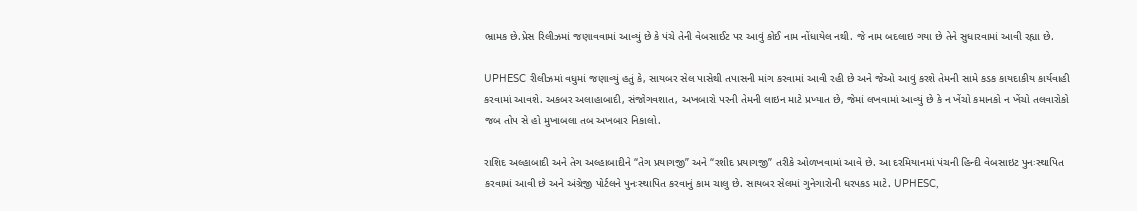ભ્રામક છે.પ્રેસ રિલીઝમાં જણાવવામાં આવ્યું છે કે પંચે તેની વેબસાઈટ પર આવું કોઈ નામ નોંધાયેલ નથી. જે નામ બદલાઇ ગયા છે તેને સુધારવામાં આવી રહ્યા છે.

UPHESC રીલીઝમાં વધુમાં જણાવ્યું હતું કે, સાયબર સેલ પાસેથી તપાસની માંગ કરવામાં આવી રહી છે અને જેઓ આવું કરશે તેમની સામે કડક કાયદાકીય કાર્યવાહી કરવામાં આવશે. અકબર અલાહાબાદી, સંજોગવશાત, અખબારો પરની તેમની લાઇન માટે પ્રખ્યાત છે, જેમાં લખવામાં આવ્યું છે કે ન ખેંચો કમાનકો ન ખેંચો તલવારોકો જબ તોપ સે હો મુખાબલા તબ અખબાર નિકાલો.

રાશિદ અલ્હાબાદી અને તેગ અલ્હાબાદીને “તેગ પ્રયાગજી” અને “રશીદ પ્રયાગજી” તરીકે ઓળખવામાં આવે છે. આ દરમિયાનમાં પંચની હિન્દી વેબસાઇટ પુનઃસ્થાપિત કરવામાં આવી છે અને અંગ્રેજી પોર્ટલને પુનઃસ્થાપિત કરવાનું કામ ચાલુ છે. સાયબર સેલમાં ગુનેગારોની ધરપકડ માટે. UPHESC,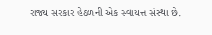રાજ્ય સરકાર હેઠળની એક સ્વાયત્ત સંસ્થા છે.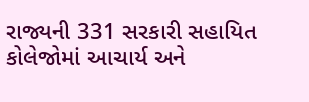રાજ્યની 331 સરકારી સહાયિત કોલેજોમાં આચાર્ય અને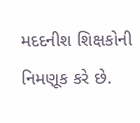મદદનીશ શિક્ષકોની નિમણૂક કરે છે.